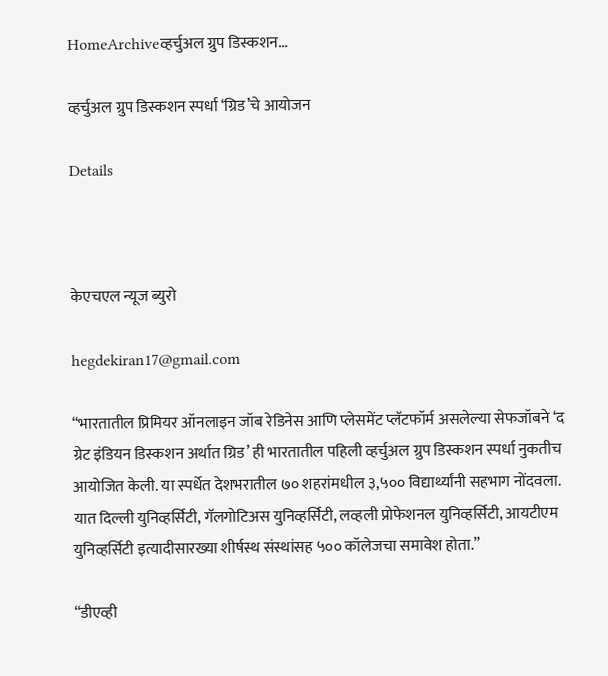HomeArchiveव्हर्चुअल ग्रुप डिस्कशन...

व्हर्चुअल ग्रुप डिस्कशन स्पर्धा ‘ग्रिड’चे आयोजन

Details



केएचएल न्यूज ब्युरो

hegdekiran17@gmail.com

“भारतातील प्रिमियर ऑनलाइन जॉब रेडिनेस आणि प्लेसमेंट प्लॅटफॉर्म असलेल्या सेफजॉबने ‘द ग्रेट इंडियन डिस्कशन अर्थात ग्रिड’ ही भारतातील पहिली व्हर्चुअल ग्रुप डिस्कशन स्पर्धा नुकतीच आयोजित केली. या स्पर्धेत देशभरातील ७० शहरांमधील ३,५०० विद्यार्थ्यांनी सहभाग नोंदवला. यात दिल्ली युनिव्हर्सिटी, गॅलगोटिअस युनिव्हर्सिटी, लव्हली प्रोफेशनल युनिव्हर्सिटी, आयटीएम युनिव्हर्सिटी इत्यादीसारख्या शीर्षस्थ संस्थांसह ५०० कॉलेजचा समावेश होता.”

“डीएव्ही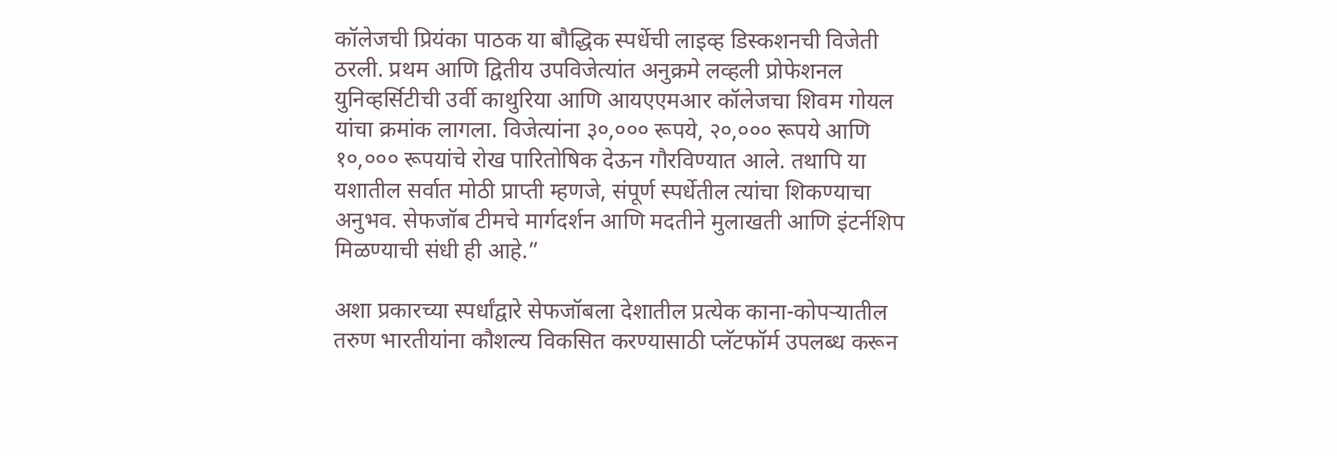कॉलेजची प्रियंका पाठक या बौद्धिक स्पर्धेची लाइव्ह डिस्कशनची विजेती ठरली. प्रथम आणि द्वितीय उपविजेत्यांत अनुक्रमे लव्हली प्रोफेशनल युनिव्हर्सिटीची उर्वी काथुरिया आणि आयएएमआर कॉलेजचा शिवम गोयल यांचा क्रमांक लागला. विजेत्यांना ३०,००० रूपये, २०,००० रूपये आणि १०,००० रूपयांचे रोख पारितोषिक देऊन गौरविण्यात आले. तथापि या यशातील सर्वात मोठी प्राप्ती म्हणजे, संपूर्ण स्पर्धेतील त्यांचा शिकण्याचा अनुभव. सेफजॉब टीमचे मार्गदर्शन आणि मदतीने मुलाखती आणि इंटर्नशिप मिळण्याची संधी ही आहे.”

अशा प्रकारच्या स्पर्धांद्वारे सेफजॉबला देशातील प्रत्येक काना-कोपऱ्यातील तरुण भारतीयांना कौशल्य विकसित करण्यासाठी प्लॅटफॉर्म उपलब्ध करून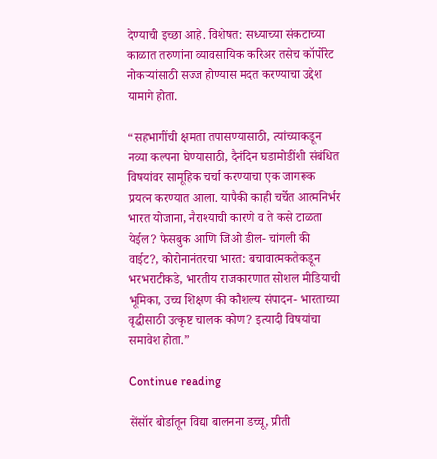देण्याची इच्छा आहे. विशेषत: सध्याच्या संकटाच्या काळात तरुणांना व्यावसायिक करिअर तसेच कॉर्पोरेट नोकऱ्यांसाठी सज्ज होण्यास मदत करण्याचा उद्देश यामागे होता.

“सहभागींची क्षमता तपासण्यासाठी, त्यांच्याकडून नव्या कल्पना घेण्यासाठी, दैनंदिन घडामोडींशी संबंधित विषयांवर सामूहिक चर्चा करण्याचा एक जागरूक प्रयत्न करण्यात आला. यापैकी काही चर्चेत आत्मनिर्भर भारत योजाना, नैराश्याची कारणे व ते कसे टाळता येईल? फेसबुक आणि जिओ डील- चांगली की वाईट?, कोरोनानंतरचा भारत: बचावात्मकतेकडून भरभराटीकडे, भारतीय राजकारणात सोशल मीडियाची भूमिका, उच्च शिक्षण की कौशल्य संपादन- भारताच्या वृद्धीसाठी उत्कृष्ट चालक कोण? इत्यादी विषयांचा समावेश होता.”

Continue reading

सेंसॉर बोर्डातून विद्या बालनना डच्चू, प्रीती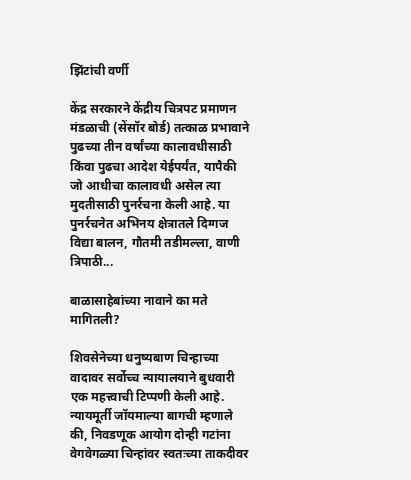झिंटांची वर्णी

केंद्र सरकारने केंद्रीय चित्रपट प्रमाणन मंडळाची (सेंसॉर बोर्ड) तत्काळ प्रभावाने पुढच्या तीन वर्षांच्या कालावधीसाठी किंवा पुढचा आदेश येईपर्यंत, यापैकी जो आधीचा कालावधी असेल त्या मुदतीसाठी पुनर्रचना केली आहे. या पुनर्रचनेत अभिनय क्षेत्रातले दिग्गज विद्या बालन, गौतमी तडीमल्ला, वाणी त्रिपाठी...

बाळासाहेबांच्या नावाने का मते मागितली?

शिवसेनेच्या धनुष्यबाण चिन्हाच्या वादावर सर्वोच्च न्यायालयाने बुधवारी एक महत्त्वाची टिप्पणी केली आहे. न्यायमूर्ती जॉयमाल्या बागची म्हणाले की, निवडणूक आयोग दोन्ही गटांना वेगवेगळ्या चिन्हांवर स्वतःच्या ताकदीवर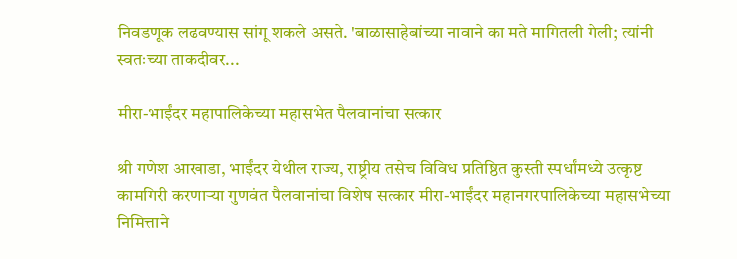निवडणूक लढवण्यास सांगू शकले असते. 'बाळासाहेबांच्या नावाने का मते मागितली गेली; त्यांनी स्वतःच्या ताकदीवर...

मीरा-भाईंदर महापालिकेच्या महासभेत पैलवानांचा सत्कार

श्री गणेश आखाडा, भाईंदर येथील राज्य, राष्ट्रीय तसेच विविध प्रतिष्ठित कुस्ती स्पर्धांमध्ये उत्कृष्ट कामगिरी करणाऱ्या गुणवंत पैलवानांचा विशेष सत्कार मीरा-भाईंदर महानगरपालिकेच्या महासभेच्या निमित्ताने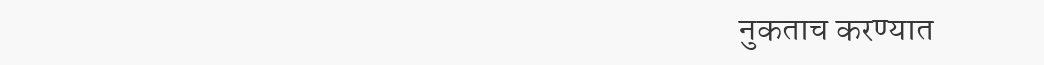नुकताच करण्यात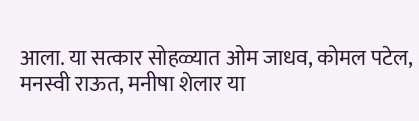आला. या सत्कार सोहळ्यात ओम जाधव, कोमल पटेल, मनस्वी राऊत, मनीषा शेलार या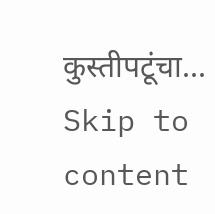कुस्तीपटूंचा...
Skip to content